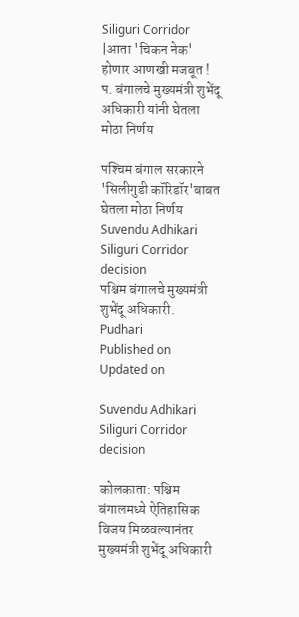Siliguri Corridor |आता 'चिकन नेक' होणार आणखी मजबूत ! प. बंगालचे मुख्‍यमंत्री शुभेंदू अधिकारी यांनी घेतला मोठा निर्णय

पश्‍चिम बंगाल सरकारने 'सिलीगुडी कॉरिडॉर'बाबत घेतला मोठा निर्णय
Suvendu Adhikari Siliguri Corridor decision
पश्चिम बंगालचे मुख्यमंत्री शुभेंदू अधिकारी. Pudhari
Published on
Updated on

Suvendu Adhikari Siliguri Corridor decision

कोलकाता: पश्चिम बंगालमध्ये ऐतिहासिक विजय मिळवल्यानंतर मुख्यमंत्री शुभेंदू अधिकारी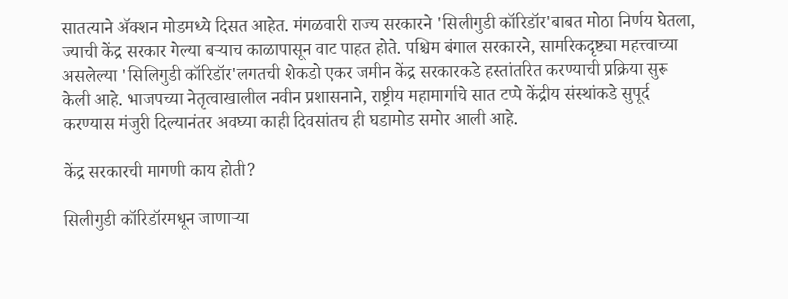सातत्याने ॲक्शन मोडमध्ये दिसत आहेत. मंगळवारी राज्य सरकारने 'सिलीगुडी कॉरिडॉर'बाबत मोठा निर्णय घेतला, ज्याची केंद्र सरकार गेल्या बऱ्याच काळापासून वाट पाहत होते. पश्चिम बंगाल सरकारने, सामरिकदृष्ट्या महत्त्वाच्या असलेल्या 'सिलिगुडी कॉरिडॉर'लगतची शेकडो एकर जमीन केंद्र सरकारकडे हस्तांतरित करण्याची प्रक्रिया सुरू केली आहे. भाजपच्या नेतृत्वाखालील नवीन प्रशासनाने, राष्ट्रीय महामार्गाचे सात टप्पे केंद्रीय संस्थांकडे सुपूर्द करण्यास मंजुरी दिल्यानंतर अवघ्या काही दिवसांतच ही घडामोड समोर आली आहे.

केंद्र सरकारची मागणी काय होती?

सिलीगुडी कॉरिडॉरमधून जाणाऱ्या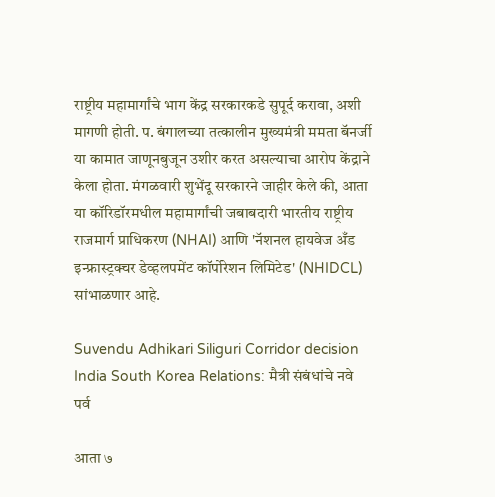राष्ट्रीय महामार्गांचे भाग केंद्र सरकारकडे सुपूर्द करावा, अशी मागणी होती. प. बंगालच्या तत्कालीन मुख्यमंत्री ममता बॅनर्जी या कामात जाणूनबुजून उशीर करत असल्याचा आरोप केंद्राने केला होता. मंगळवारी शुभेंदू सरकारने जाहीर केले की, आता या कॉरिडॉरमधील महामार्गांची जबाबदारी भारतीय राष्ट्रीय राजमार्ग प्राधिकरण (NHAI) आणि 'नॅशनल हायवेज अँड इन्फ्रास्ट्रक्चर डेव्हलपमेंट कॉर्पोरेशन लिमिटेड' (NHIDCL) सांभाळणार आहे.

Suvendu Adhikari Siliguri Corridor decision
India South Korea Relations: मैत्री संबंधांचे नवे पर्व

आता ७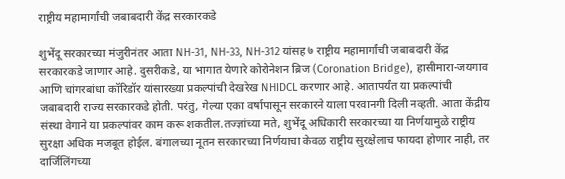राष्ट्रीय महामार्गांची जबाबदारी केंद्र सरकारकडे

शुभेंदू सरकारच्या मंजुरीनंतर आता NH-31, NH-33, NH-312 यांसह ७ राष्ट्रीय महामार्गांची जबाबदारी केंद्र सरकारकडे जाणार आहे. दुसरीकडे, या भागात येणारे कोरोनेशन ब्रिज (Coronation Bridge), हासीमारा-जयगाव आणि चांगरबांधा कॉरिडॉर यांसारख्या प्रकल्पांची देखरेख NHIDCL करणार आहे. आतापर्यंत या प्रकल्पांची जबाबदारी राज्य सरकारकडे होती. परंतु, गेल्या एका वर्षापासून सरकारने याला परवानगी दिली नव्हती. आता केंद्रीय संस्था वेगाने या प्रकल्पांवर काम करू शकतील.तज्ज्ञांच्या मते, शुभेंदू अधिकारी सरकारच्या या निर्णयामुळे राष्ट्रीय सुरक्षा अधिक मजबूत होईल. बंगालच्या नूतन सरकारच्‍या निर्णयाचा केवळ राष्ट्रीय सुरक्षेलाच फायदा होणार नाही, तर दार्जिलिंगच्या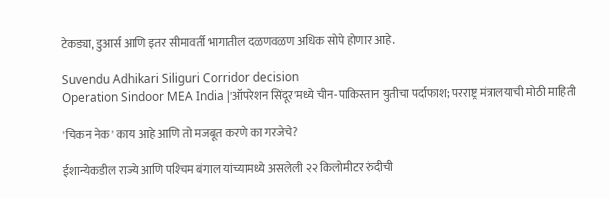टेकड्या, डुआर्स आणि इतर सीमावर्ती भागातील दळणवळण अधिक सोपे होणार आहे.

Suvendu Adhikari Siliguri Corridor decision
Operation Sindoor MEA India |'ऑपरेशन सिंदूर'मध्ये चीन-पाकिस्तान युतीचा पर्दाफाश; परराष्ट्र मंत्रालयाची मोठी माहिती

'चिकन नेक' काय आहे आणि तो मजबूत करणे का गरजेचे?

ईशान्येकडील राज्ये आणि पश्‍चिम बंगाल यांच्यामध्ये असलेली २२ किलोमीटर रुंदीची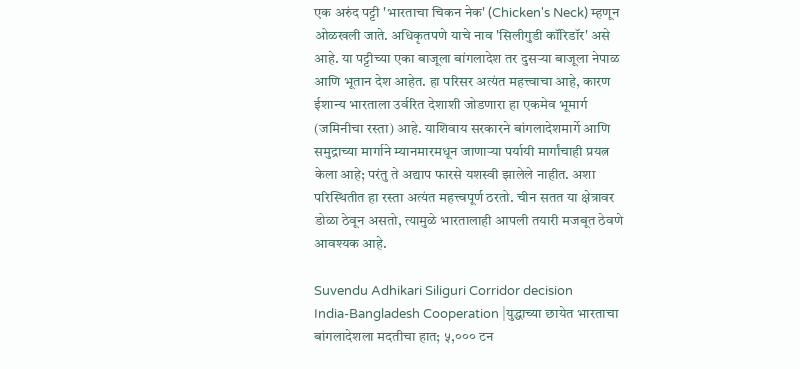एक अरुंद पट्टी 'भारताचा चिकन नेक' (Chicken's Neck) म्हणून ओळखली जाते. अधिकृतपणे याचे नाव 'सिलीगुडी कॉरिडॉर' असे आहे. या पट्टीच्या एका बाजूला बांगलादेश तर दुसऱ्या बाजूला नेपाळ आणि भूतान देश आहेत. हा परिसर अत्यंत महत्त्वाचा आहे, कारण ईशान्य भारताला उर्वरित देशाशी जोडणारा हा एकमेव भूमार्ग (जमिनीचा रस्ता) आहे. याशिवाय सरकारने बांगलादेशमार्गे आणि समुद्राच्या मार्गाने म्यानमारमधून जाणाऱ्या पर्यायी मार्गांचाही प्रयत्न केला आहे; परंतु ते अद्याप फारसे यशस्वी झालेले नाहीत. अशा परिस्थितीत हा रस्ता अत्यंत महत्त्वपूर्ण ठरतो. चीन सतत या क्षेत्रावर डोळा ठेवून असतो, त्यामुळे भारतालाही आपली तयारी मजबूत ठेवणे आवश्यक आहे.

Suvendu Adhikari Siliguri Corridor decision
India-Bangladesh Cooperation |युद्धाच्या छायेत भारताचा बांगलादेशला मदतीचा हात; ५,००० टन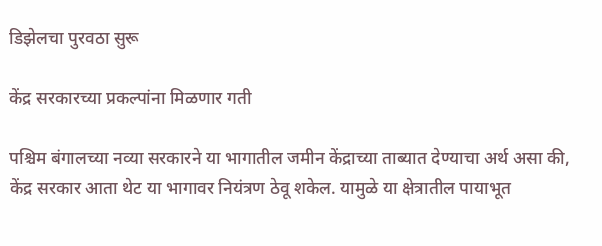डिझेलचा पुरवठा सुरू

केंद्र सरकारच्या प्रकल्पांना मिळणार गती

पश्चिम बंगालच्या नव्या सरकारने या भागातील जमीन केंद्राच्या ताब्यात देण्याचा अर्थ असा की, केंद्र सरकार आता थेट या भागावर नियंत्रण ठेवू शकेल. यामुळे या क्षेत्रातील पायाभूत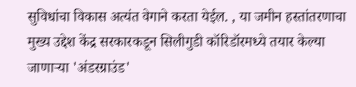सुविधांचा विकास अत्यंत वेगाने करता येईल. , या जमीन हस्तांतरणाचा मुख्य उद्देश केंद्र सरकारकडून सिलीगुडी कॉरिडॉरमध्ये तयार केल्या जाणाऱ्या 'अंडरग्राउंड'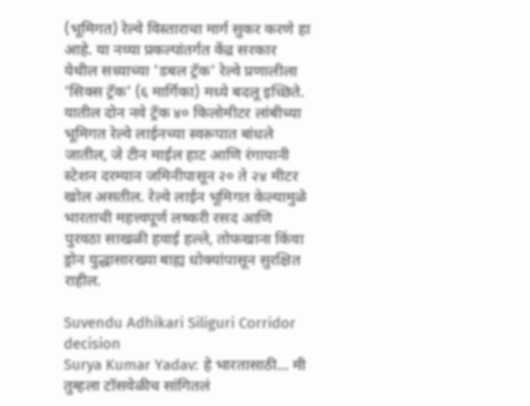(भूमिगत) रेल्वे विस्ताराचा मार्ग सुकर करणे हा आहे. या नव्या प्रकल्पांतर्गत केंद्र सरकार येथील सध्याच्या 'डबल ट्रॅक' रेल्वे प्रणालीला 'सिक्स ट्रॅक' (६ मार्गिका) मध्ये बदलू इच्छिते. यातील दोन नवे ट्रॅक ४० किलोमीटर लांबीच्या भूमिगत रेल्वे लाईनच्या स्वरूपात बांधले जातील, जे टीन माईल हाट आणि रंगापानी स्टेशन दरम्यान जमिनीपासून २० ते २४ मीटर खोल असतील. रेल्वे लाईन भूमिगत केल्यामुळे भारताची महत्त्वपूर्ण लष्करी रसद आणि पुरवठा साखळी हवाई हल्ले, तोफखाना किंवा ड्रोन युद्धासारख्या बाह्य धोक्यांपासून सुरक्षित राहील.

Suvendu Adhikari Siliguri Corridor decision
Surya Kumar Yadav: हे भारतासाठी... मी तुम्हला टॉसवेळीच सांगितलं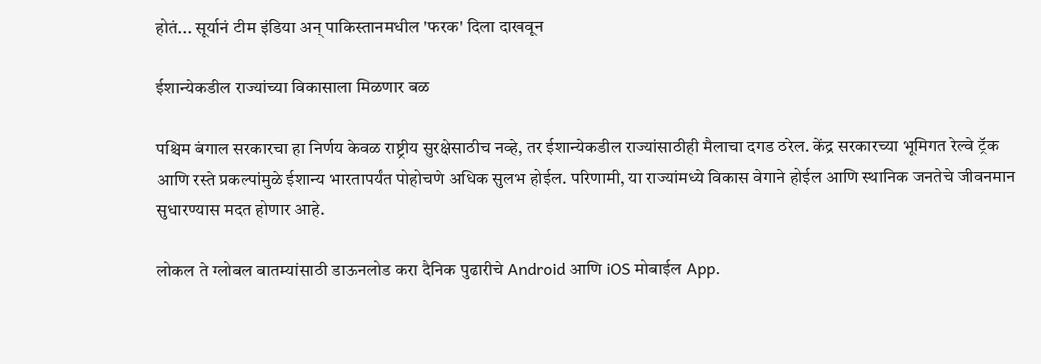होतं... सूर्यानं टीम इंडिया अन् पाकिस्तानमधील 'फरक' दिला दाखवून

ईशान्येकडील राज्यांच्या विकासाला मिळणार बळ

पश्चिम बंगाल सरकारचा हा निर्णय केवळ राष्ट्रीय सुरक्षेसाठीच नव्हे, तर ईशान्येकडील राज्यांसाठीही मैलाचा दगड ठरेल. केंद्र सरकारच्या भूमिगत रेल्वे ट्रॅक आणि रस्ते प्रकल्पांमुळे ईशान्य भारतापर्यंत पोहोचणे अधिक सुलभ होईल. परिणामी, या राज्यांमध्ये विकास वेगाने होईल आणि स्थानिक जनतेचे जीवनमान सुधारण्‍यास मदत होणार आहे.

लोकल ते ग्लोबल बातम्यांसाठी डाऊनलोड करा दैनिक पुढारीचे Android आणि iOS मोबाईल App.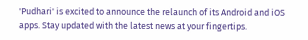'Pudhari' is excited to announce the relaunch of its Android and iOS apps. Stay updated with the latest news at your fingertips.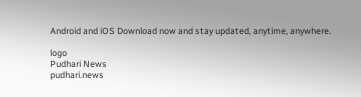Android and iOS Download now and stay updated, anytime, anywhere.

logo
Pudhari News
pudhari.news